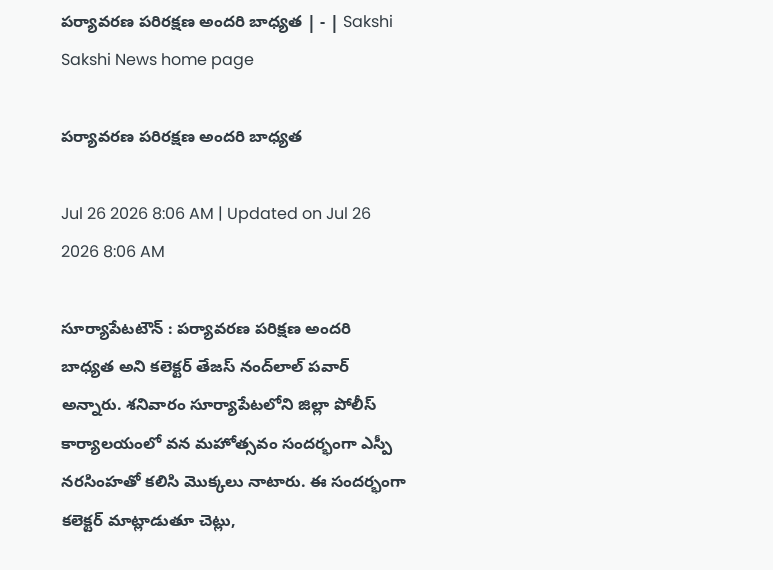పర్యావరణ పరిరక్షణ అందరి బాధ్యత | - | Sakshi
Sakshi News home page

పర్యావరణ పరిరక్షణ అందరి బాధ్యత

Jul 26 2026 8:06 AM | Updated on Jul 26 2026 8:06 AM

సూర్యాపేటటౌన్‌ : పర్యావరణ పరిక్షణ అందరి బాధ్యత అని కలెక్టర్‌ తేజస్‌ నంద్‌లాల్‌ పవార్‌ అన్నారు. శనివారం సూర్యాపేటలోని జిల్లా పోలీస్‌ కార్యాలయంలో వన మహోత్సవం సందర్భంగా ఎస్పీ నరసింహతో కలిసి మొక్కలు నాటారు. ఈ సందర్భంగా కలెక్టర్‌ మాట్లాడుతూ చెట్లు,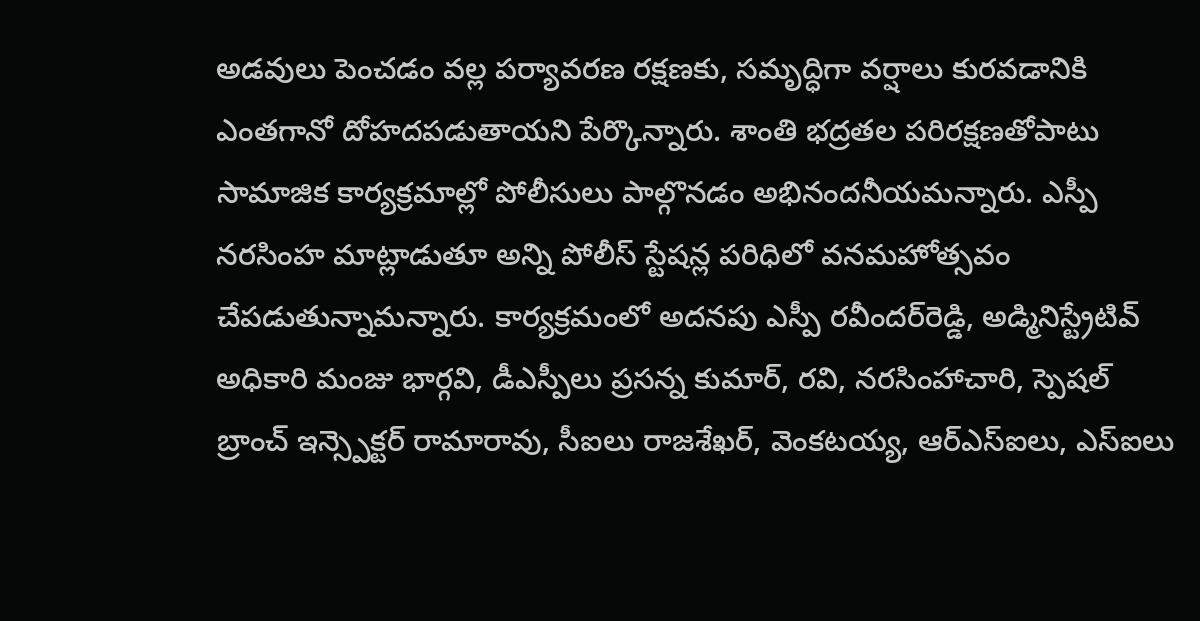అడవులు పెంచడం వల్ల పర్యావరణ రక్షణకు, సమృద్ధిగా వర్షాలు కురవడానికి ఎంతగానో దోహదపడుతాయని పేర్కొన్నారు. శాంతి భద్రతల పరిరక్షణతోపాటు సామాజిక కార్యక్రమాల్లో పోలీసులు పాల్గొనడం అభినందనీయమన్నారు. ఎస్పీ నరసింహ మాట్లాడుతూ అన్ని పోలీస్‌ స్టేషన్ల పరిధిలో వనమహోత్సవం చేపడుతున్నామన్నారు. కార్యక్రమంలో అదనపు ఎస్పీ రవీందర్‌రెడ్డి, అడ్మినిస్ట్రేటివ్‌ అధికారి మంజు భార్గవి, డీఎస్పీలు ప్రసన్న కుమార్‌, రవి, నరసింహాచారి, స్పెషల్‌ బ్రాంచ్‌ ఇన్స్పెక్టర్‌ రామారావు, సీఐలు రాజశేఖర్‌, వెంకటయ్య, ఆర్‌ఎస్‌ఐలు, ఎస్‌ఐలు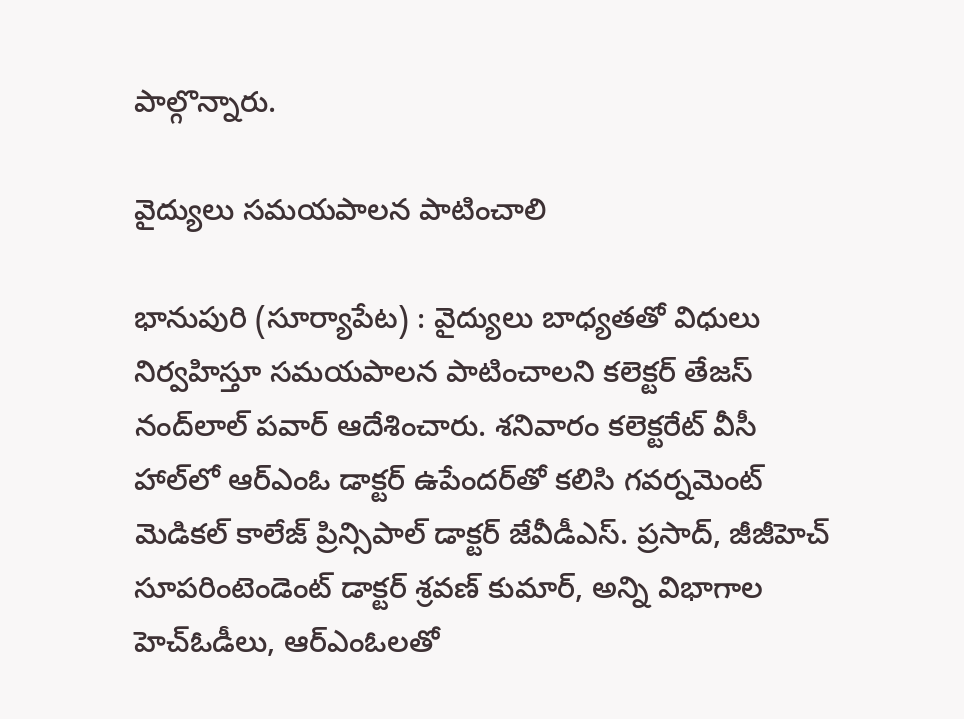పాల్గొన్నారు.

వైద్యులు సమయపాలన పాటించాలి

భానుపురి (సూర్యాపేట) : వైద్యులు బాధ్యతతో విధులు నిర్వహిస్తూ సమయపాలన పాటించాలని కలెక్టర్‌ తేజస్‌ నంద్‌లాల్‌ పవార్‌ ఆదేశించారు. శనివారం కలెక్టరేట్‌ వీసీ హాల్‌లో ఆర్‌ఎంఓ డాక్టర్‌ ఉపేందర్‌తో కలిసి గవర్నమెంట్‌ మెడికల్‌ కాలేజ్‌ ప్రిన్సిపాల్‌ డాక్టర్‌ జేవీడీఎస్‌. ప్రసాద్‌, జీజీహెచ్‌ సూపరింటెండెంట్‌ డాక్టర్‌ శ్రవణ్‌ కుమార్‌, అన్ని విభాగాల హెచ్‌ఓడీలు, ఆర్‌ఎంఓలతో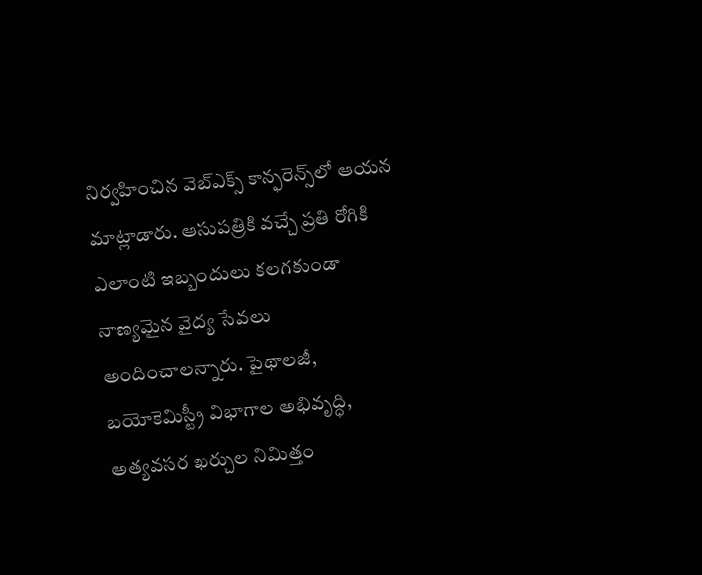నిర్వహించిన వెబ్‌ఎక్స్‌ కాన్ఫరెన్స్‌లో ఆయన మాట్లాడారు. ఆసుపత్రికి వచ్చే ప్రతి రోగికి ఎలాంటి ఇబ్బందులు కలగకుండా నాణ్యమైన వైద్య సేవలు అందించాలన్నారు. పైథాలజీ, బయోకెమిస్ట్రీ విభాగాల అభివృద్ధి, అత్యవసర ఖర్చుల నిమిత్తం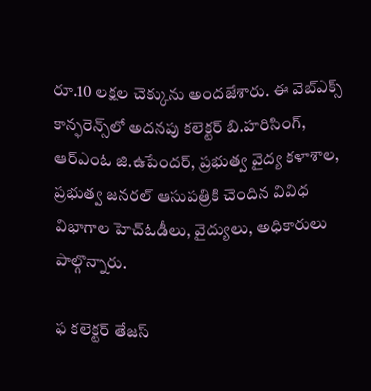రూ.10 లక్షల చెక్కును అందజేశారు. ఈ వెబ్‌ఎక్స్‌ కాన్ఫరెన్స్‌లో అదనపు కలెక్టర్‌ బి.హరిసింగ్‌, ఆర్‌ఎంఓ జి.ఉపేందర్‌, ప్రభుత్వ వైద్య కళాశాల, ప్రభుత్వ జనరల్‌ ఆసుపత్రికి చెందిన వివిధ విభాగాల హెచ్‌ఓడీలు, వైద్యులు, అధికారులు పాల్గొన్నారు.

ఫ కలెక్టర్‌ తేజస్‌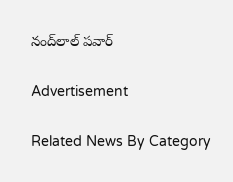నంద్‌లాల్‌ పవార్‌

Advertisement

Related News By Category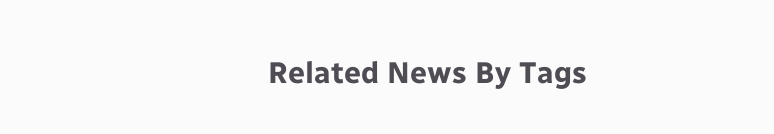Related News By Tags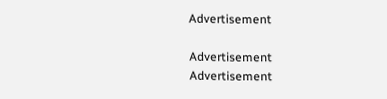Advertisement

Advertisement
Advertisement